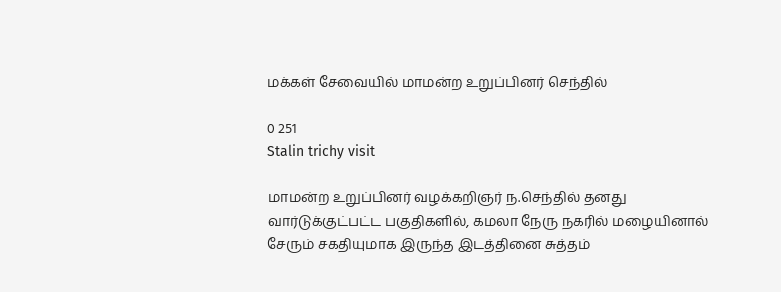மக்கள் சேவையில் மாமன்ற உறுப்பினர் செந்தில்

0 251
Stalin trichy visit

மாமன்ற உறுப்பினர் வழக்கறிஞர் ந.செந்தில் தனது வார்டுக்குட்பட்ட பகுதிகளில், கமலா நேரு நகரில் மழையினால் சேரும் சகதியுமாக இருந்த இடத்தினை சுத்தம்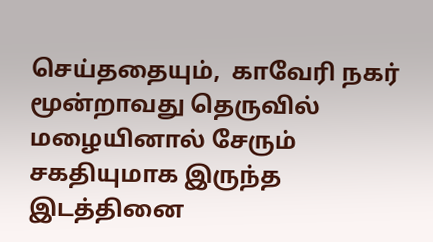செய்ததையும்,  காவேரி நகர் மூன்றாவது தெருவில் மழையினால் சேரும் சகதியுமாக இருந்த இடத்தினை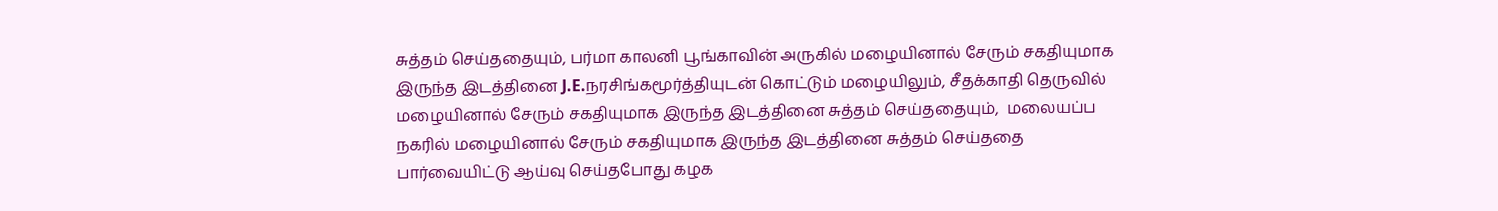சுத்தம் செய்ததையும், பர்மா காலனி பூங்காவின் அருகில் மழையினால் சேரும் சகதியுமாக இருந்த இடத்தினை J.E.நரசிங்கமூர்த்தியுடன் கொட்டும் மழையிலும், சீதக்காதி தெருவில் மழையினால் சேரும் சகதியுமாக இருந்த இடத்தினை சுத்தம் செய்ததையும்,  மலையப்ப நகரில் மழையினால் சேரும் சகதியுமாக இருந்த இடத்தினை சுத்தம் செய்ததை பார்வையிட்டு ஆய்வு செய்தபோது கழக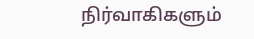நிர்வாகிகளும்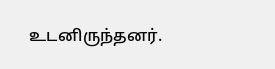உடனிருந்தனர்.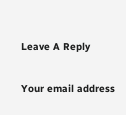Leave A Reply

Your email address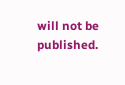will not be published.